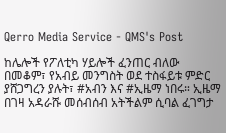Qerro Media Service - QMS's Post

ከሌሎች የፖለቲካ ሃይሎች ፈንጠር ብለው በመቆም፣ የአብይ መንግስት ወደ ተስፋይቱ ምድር ያሸጋግረን ያሉት፣ #አብን እና #ኢዜማ ነበሩ። ኢዜማ በገዛ አዳራሹ መሰብሰብ አትችልም ሲባል ፈገግታ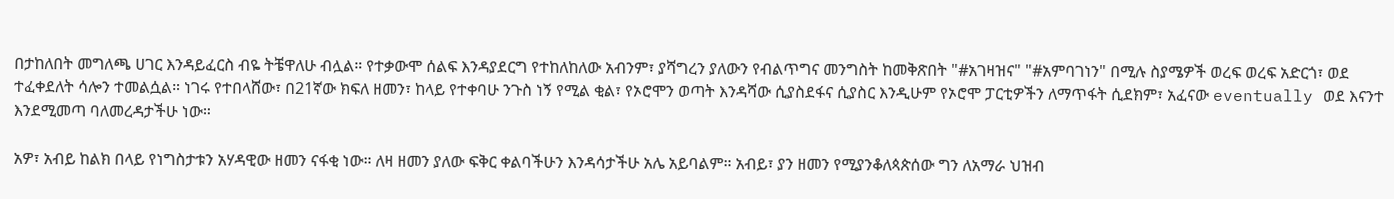በታከለበት መግለጫ ሀገር እንዳይፈርስ ብዬ ትቼዋለሁ ብሏል። የተቃውሞ ሰልፍ እንዳያደርግ የተከለከለው አብንም፣ ያሻግረን ያለውን የብልጥግና መንግስት ከመቅጽበት "#አገዛዝና" "#አምባገነን" በሚሉ ስያሜዎች ወረፍ ወረፍ አድርጎ፣ ወደ ተፈቀደለት ሳሎን ተመልሷል። ነገሩ የተበላሸው፣ በ21ኛው ክፍለ ዘመን፣ ከላይ የተቀባሁ ንጉስ ነኝ የሚል ቂል፣ የኦሮሞን ወጣት እንዳሻው ሲያስደፋና ሲያስር እንዲሁም የኦሮሞ ፓርቲዎችን ለማጥፋት ሲደክም፣ አፈናው eventually ወደ እናንተ እንደሚመጣ ባለመረዳታችሁ ነው።

አዎ፣ አብይ ከልክ በላይ የነግስታቱን አሃዳዊው ዘመን ናፋቂ ነው። ለዛ ዘመን ያለው ፍቅር ቀልባችሁን እንዳሳታችሁ አሌ አይባልም። አብይ፣ ያን ዘመን የሚያንቆለጳጵሰው ግን ለአማራ ህዝብ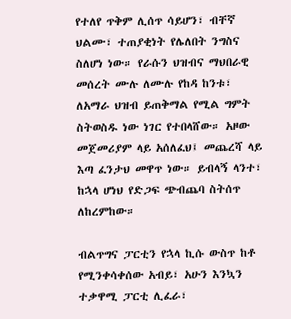የተለየ ጥቅም ሊሰጥ ሳይሆን፣ ብቸኛ ህልሙ፣ ተጠያቂነት የሌለበት ንግስና ስለሆነ ነው። የራሱን ህዝብና ማህበራዊ መሰረት ሙሉ ለሙሉ የከዳ ከንቱ፣ ለአማራ ህዝብ ይጠቅማል የሚል ግምት ስትወስዱ ነው ነገር የተበላሸው። አዞው መጀመሪያም ላይ አሰለፈህ፤ መጨረሻ ላይ እጣ ፈንታህ መዋጥ ነው። ይብላኝ ላንተ፣ ከኋላ ሆነህ የድጋፍ ጭብጨባ ስትሰጥ ለከረምከው።

ብልጥግና ፓርቲን የኋላ ኪሱ ውስጥ ከቶ የሚንቀሳቀሰው አብይ፣ አሁን እንኳን ተቃዋሚ ፓርቲ ሊፈራ፣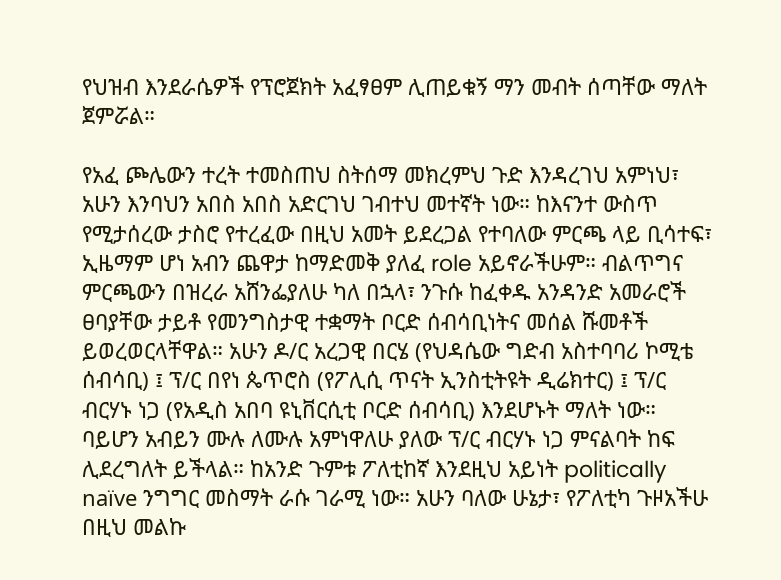የህዝብ እንደራሴዎች የፕሮጀክት አፈፃፀም ሊጠይቁኝ ማን መብት ሰጣቸው ማለት ጀምሯል።

የአፈ ጮሌውን ተረት ተመስጠህ ስትሰማ መክረምህ ጉድ እንዳረገህ አምነህ፣ አሁን እንባህን አበስ አበስ አድርገህ ገብተህ መተኛት ነው። ከእናንተ ውስጥ የሚታሰረው ታስሮ የተረፈው በዚህ አመት ይደረጋል የተባለው ምርጫ ላይ ቢሳተፍ፣ ኢዜማም ሆነ አብን ጨዋታ ከማድመቅ ያለፈ role አይኖራችሁም። ብልጥግና ምርጫውን በዝረራ አሸንፌያለሁ ካለ በኋላ፣ ንጉሱ ከፈቀዱ አንዳንድ አመራሮች ፀባያቸው ታይቶ የመንግስታዊ ተቋማት ቦርድ ሰብሳቢነትና መሰል ሹመቶች ይወረወርላቸዋል። አሁን ዶ/ር አረጋዊ በርሄ (የህዳሴው ግድብ አስተባባሪ ኮሚቴ ሰብሳቢ) ፤ ፕ/ር በየነ ጴጥሮስ (የፖሊሲ ጥናት ኢንስቲትዩት ዲሬክተር) ፤ ፕ/ር ብርሃኑ ነጋ (የአዲስ አበባ ዩኒቨርሲቲ ቦርድ ሰብሳቢ) እንደሆኑት ማለት ነው። ባይሆን አብይን ሙሉ ለሙሉ አምነዋለሁ ያለው ፕ/ር ብርሃኑ ነጋ ምናልባት ከፍ ሊደረግለት ይችላል። ከአንድ ጉምቱ ፖለቲከኛ እንደዚህ አይነት politically naïve ንግግር መስማት ራሱ ገራሚ ነው። አሁን ባለው ሁኔታ፣ የፖለቲካ ጉዞአችሁ በዚህ መልኩ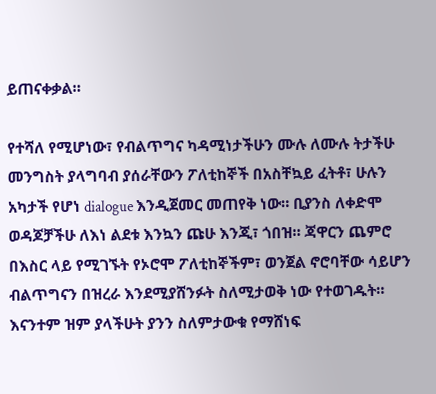ይጠናቀቃል።

የተሻለ የሚሆነው፣ የብልጥግና ካዳሚነታችሁን ሙሉ ለሙሉ ትታችሁ መንግስት ያላግባብ ያሰራቸውን ፖለቲከኞች በአስቸኳይ ፈትቶ፣ ሁሉን አካታች የሆነ dialogue እንዲጀመር መጠየቅ ነው። ቢያንስ ለቀድሞ ወዳጆቻችሁ ለእነ ልደቱ እንኳን ጩሁ እንጂ፣ ጎበዝ። ጃዋርን ጨምሮ በእስር ላይ የሚገኙት የኦሮሞ ፖለቲከኞችም፣ ወንጀል ኖሮባቸው ሳይሆን ብልጥግናን በዝረራ እንደሚያሸንፉት ስለሚታወቅ ነው የተወገዱት። እናንተም ዝም ያላችሁት ያንን ስለምታውቁ የማሸነፍ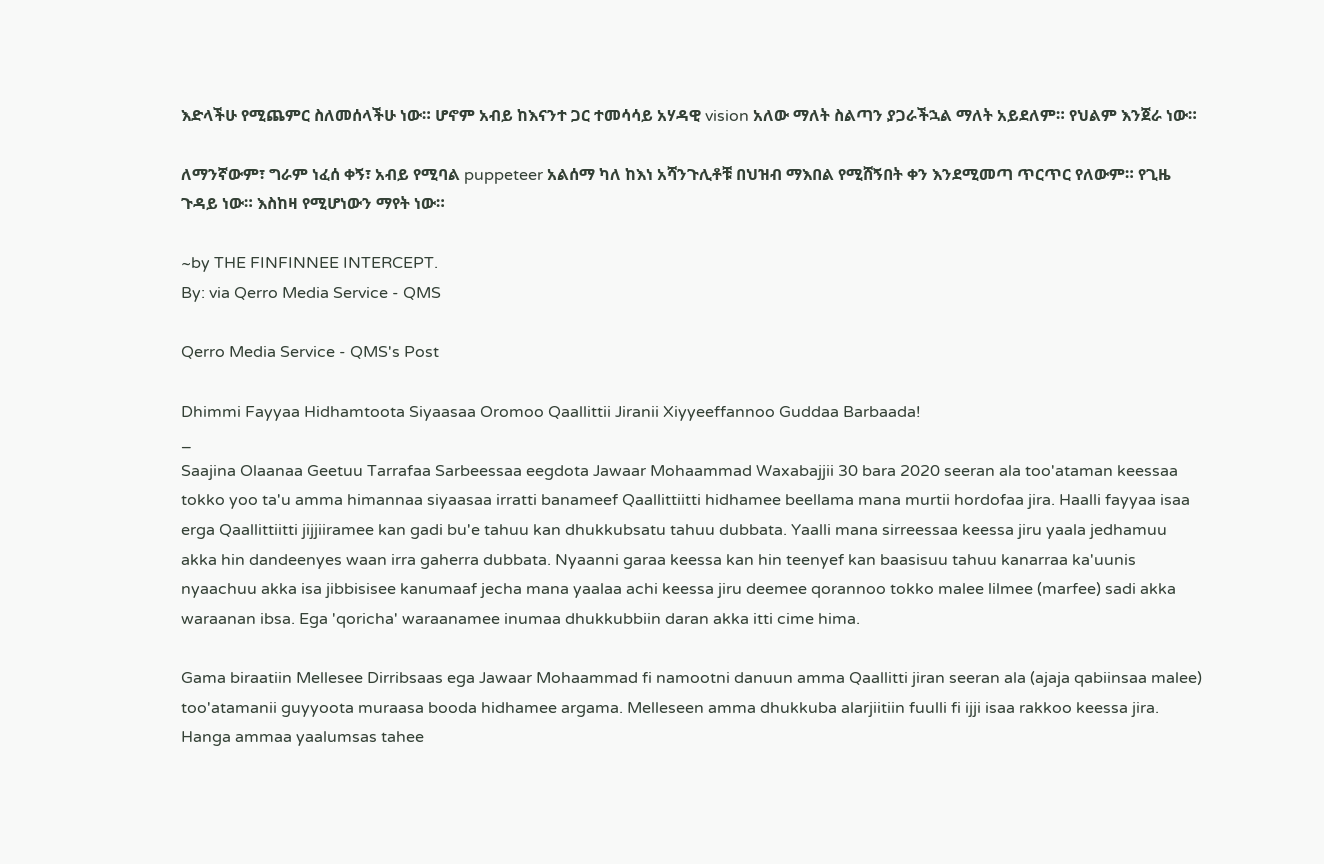እድላችሁ የሚጨምር ስለመሰላችሁ ነው። ሆኖም አብይ ከእናንተ ጋር ተመሳሳይ አሃዳዊ vision አለው ማለት ስልጣን ያጋራችኋል ማለት አይደለም። የህልም እንጀራ ነው።

ለማንኛውም፣ ግራም ነፈሰ ቀኝ፣ አብይ የሚባል puppeteer አልሰማ ካለ ከእነ አሻንጉሊቶቹ በህዝብ ማእበል የሚሸኝበት ቀን እንደሚመጣ ጥርጥር የለውም። የጊዜ ጉዳይ ነው። እስከዛ የሚሆነውን ማየት ነው።

~by THE FINFINNEE INTERCEPT.
By: via Qerro Media Service - QMS

Qerro Media Service - QMS's Post

Dhimmi Fayyaa Hidhamtoota Siyaasaa Oromoo Qaallittii Jiranii Xiyyeeffannoo Guddaa Barbaada!
_
Saajina Olaanaa Geetuu Tarrafaa Sarbeessaa eegdota Jawaar Mohaammad Waxabajjii 30 bara 2020 seeran ala too'ataman keessaa tokko yoo ta'u amma himannaa siyaasaa irratti banameef Qaallittiitti hidhamee beellama mana murtii hordofaa jira. Haalli fayyaa isaa erga Qaallittiitti jijjiiramee kan gadi bu'e tahuu kan dhukkubsatu tahuu dubbata. Yaalli mana sirreessaa keessa jiru yaala jedhamuu akka hin dandeenyes waan irra gaherra dubbata. Nyaanni garaa keessa kan hin teenyef kan baasisuu tahuu kanarraa ka'uunis nyaachuu akka isa jibbisisee kanumaaf jecha mana yaalaa achi keessa jiru deemee qorannoo tokko malee lilmee (marfee) sadi akka waraanan ibsa. Ega 'qoricha' waraanamee inumaa dhukkubbiin daran akka itti cime hima.

Gama biraatiin Mellesee Dirribsaas ega Jawaar Mohaammad fi namootni danuun amma Qaallitti jiran seeran ala (ajaja qabiinsaa malee) too'atamanii guyyoota muraasa booda hidhamee argama. Melleseen amma dhukkuba alarjiitiin fuulli fi ijji isaa rakkoo keessa jira. Hanga ammaa yaalumsas tahee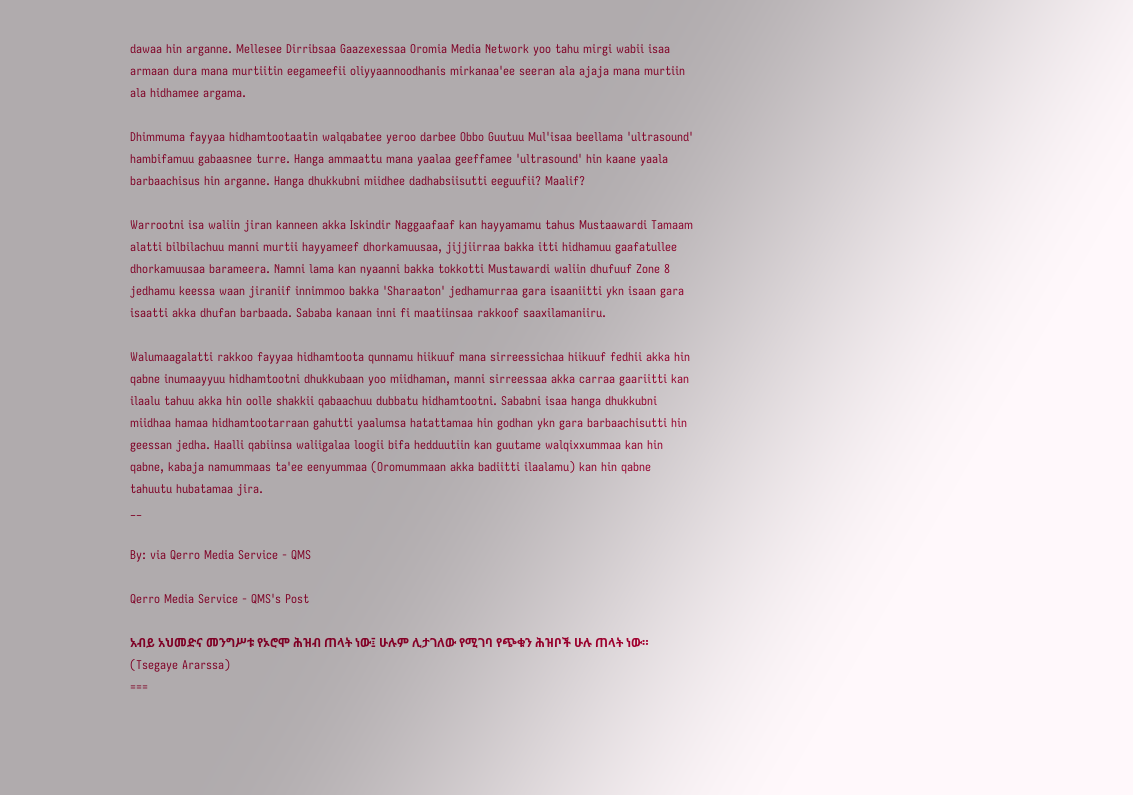dawaa hin arganne. Mellesee Dirribsaa Gaazexessaa Oromia Media Network yoo tahu mirgi wabii isaa armaan dura mana murtiitin eegameefii oliyyaannoodhanis mirkanaa'ee seeran ala ajaja mana murtiin ala hidhamee argama.

Dhimmuma fayyaa hidhamtootaatin walqabatee yeroo darbee Obbo Guutuu Mul'isaa beellama 'ultrasound' hambifamuu gabaasnee turre. Hanga ammaattu mana yaalaa geeffamee 'ultrasound' hin kaane yaala barbaachisus hin arganne. Hanga dhukkubni miidhee dadhabsiisutti eeguufii? Maalif?

Warrootni isa waliin jiran kanneen akka Iskindir Naggaafaaf kan hayyamamu tahus Mustaawardi Tamaam alatti bilbilachuu manni murtii hayyameef dhorkamuusaa, jijjiirraa bakka itti hidhamuu gaafatullee dhorkamuusaa barameera. Namni lama kan nyaanni bakka tokkotti Mustawardi waliin dhufuuf Zone 8 jedhamu keessa waan jiraniif innimmoo bakka 'Sharaaton' jedhamurraa gara isaaniitti ykn isaan gara isaatti akka dhufan barbaada. Sababa kanaan inni fi maatiinsaa rakkoof saaxilamaniiru.

Walumaagalatti rakkoo fayyaa hidhamtoota qunnamu hiikuuf mana sirreessichaa hiikuuf fedhii akka hin qabne inumaayyuu hidhamtootni dhukkubaan yoo miidhaman, manni sirreessaa akka carraa gaariitti kan ilaalu tahuu akka hin oolle shakkii qabaachuu dubbatu hidhamtootni. Sababni isaa hanga dhukkubni miidhaa hamaa hidhamtootarraan gahutti yaalumsa hatattamaa hin godhan ykn gara barbaachisutti hin geessan jedha. Haalli qabiinsa waliigalaa loogii bifa hedduutiin kan guutame walqixxummaa kan hin qabne, kabaja namummaas ta'ee eenyummaa (Oromummaan akka badiitti ilaalamu) kan hin qabne tahuutu hubatamaa jira.
__

By: via Qerro Media Service - QMS

Qerro Media Service - QMS's Post

አብይ አህመድና መንግሥቱ የኦሮሞ ሕዝብ ጠላት ነው፤ ሁሉም ሊታገለው የሚገባ የጭቁን ሕዝቦች ሁሉ ጠላት ነው። (Tsegaye Ararssa)
===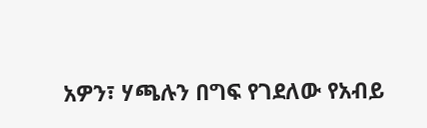አዎን፣ ሃጫሉን በግፍ የገደለው የአብይ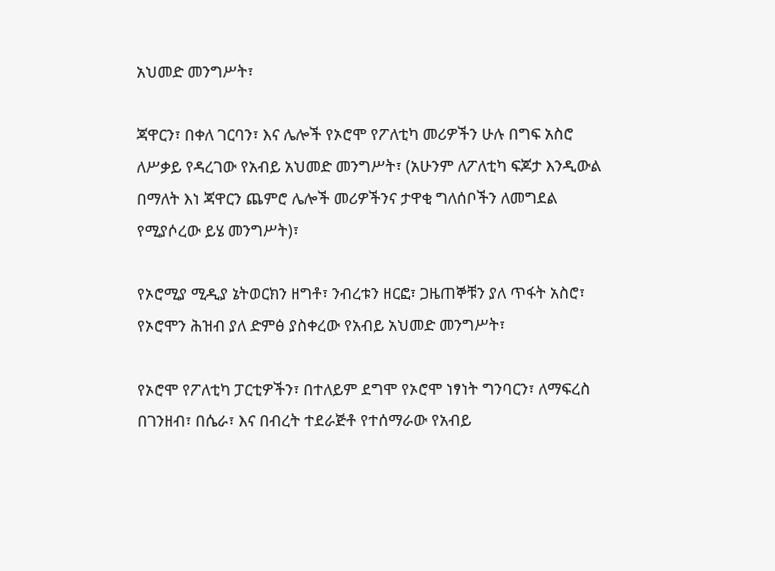አህመድ መንግሥት፣

ጃዋርን፣ በቀለ ገርባን፣ እና ሌሎች የኦሮሞ የፖለቲካ መሪዎችን ሁሉ በግፍ አስሮ ለሥቃይ የዳረገው የአብይ አህመድ መንግሥት፣ (አሁንም ለፖለቲካ ፍጆታ እንዲውል በማለት እነ ጃዋርን ጨምሮ ሌሎች መሪዎችንና ታዋቂ ግለሰቦችን ለመግደል የሚያሶረው ይሄ መንግሥት)፣

የኦሮሚያ ሚዲያ ኔትወርክን ዘግቶ፣ ንብረቱን ዘርፎ፣ ጋዜጠኞቹን ያለ ጥፋት አስሮ፣ የኦሮሞን ሕዝብ ያለ ድምፅ ያስቀረው የአብይ አህመድ መንግሥት፣

የኦሮሞ የፖለቲካ ፓርቲዎችን፣ በተለይም ደግሞ የኦሮሞ ነፃነት ግንባርን፣ ለማፍረስ በገንዘብ፣ በሴራ፣ እና በብረት ተደራጅቶ የተሰማራው የአብይ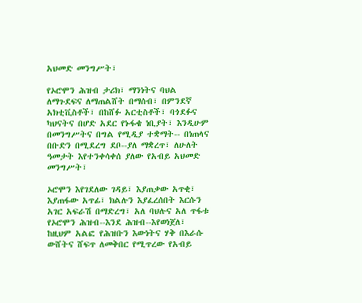አህመድ መንግሥት፣

የኦሮሞን ሕዝብ ታሪክ፣ ማንነትና ባህል ለማጉደፍና ለማጠልሸት በማሰብ፣ በምንደኛ አክቲቪስቶች፣ በከሸፉ አርቲስቶች፣ ባጎደፉና ካህናትና በሆድ አደር የኑፋቄ ነቢያት፣ እንዲሁም በመንግሥትና በግል የሚዲያ ተቋማት-- በነጠላና በቡድን በሚደረግ ደቦ--ያለ ማቋረጥ፣ ለሁለት ዓመታት እየተንቀሳቀሰ ያለው የአብይ አህመድ መንግሥት፣

ኦሮሞን እየገደለው ገዳይ፣ እያጠቃው አጥቂ፣ እያጠፋው አጥፊ፣ ክልሉን እያፈረሰበት እርሱን አገር አፍራሽ በማድረግ፣ አለ ባህሉና አለ ጥፋቱ የኦሮሞን ሕዝብ--እንደ ሕዝብ--እየወነጀለ፣ ከዚህም አልፎ የሕዝቡን እውነትና ሃቅ በእራሱ ውሸትና ሸፍጥ ለመቅበር የሚጥረው የአብይ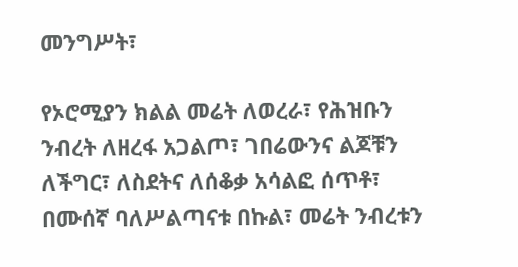መንግሥት፣

የኦሮሚያን ክልል መሬት ለወረራ፣ የሕዝቡን ንብረት ለዘረፋ አጋልጦ፣ ገበሬውንና ልጆቹን ለችግር፣ ለስደትና ለሰቆቃ አሳልፎ ሰጥቶ፣ በሙሰኛ ባለሥልጣናቱ በኩል፣ መሬት ንብረቱን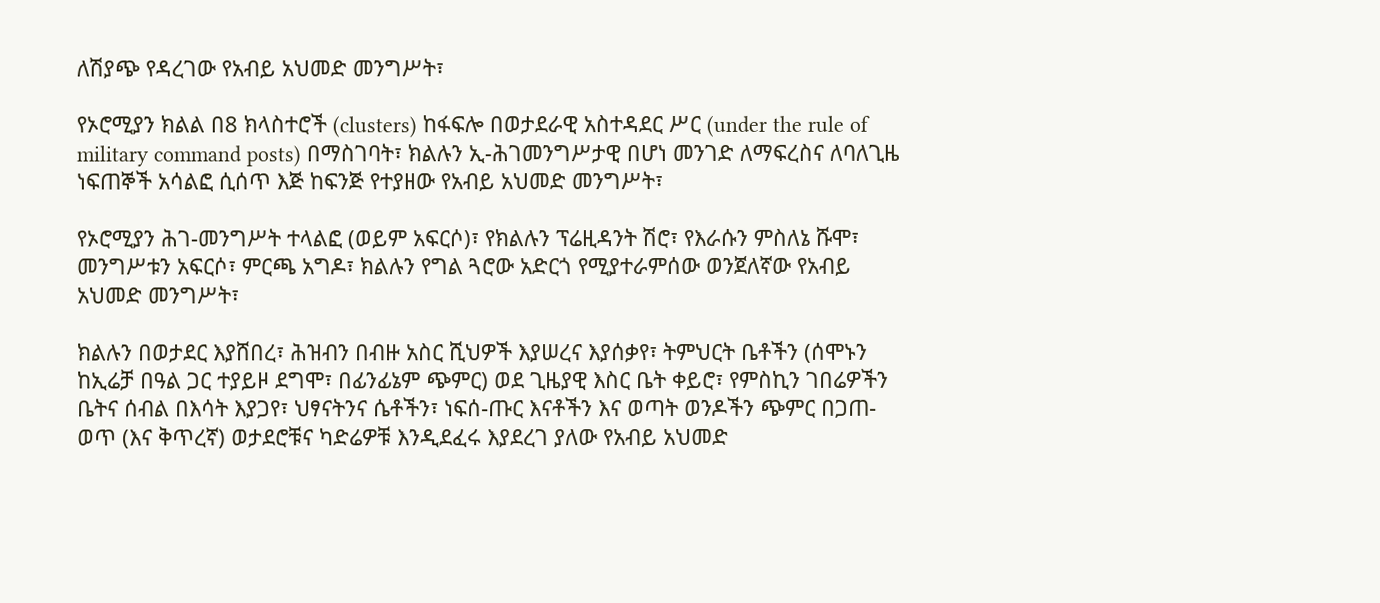ለሽያጭ የዳረገው የአብይ አህመድ መንግሥት፣

የኦሮሚያን ክልል በ8 ክላስተሮች (clusters) ከፋፍሎ በወታደራዊ አስተዳደር ሥር (under the rule of military command posts) በማስገባት፣ ክልሉን ኢ-ሕገመንግሥታዊ በሆነ መንገድ ለማፍረስና ለባለጊዜ ነፍጠኞች አሳልፎ ሲሰጥ እጅ ከፍንጅ የተያዘው የአብይ አህመድ መንግሥት፣

የኦሮሚያን ሕገ-መንግሥት ተላልፎ (ወይም አፍርሶ)፣ የክልሉን ፕሬዚዳንት ሽሮ፣ የእራሱን ምስለኔ ሹሞ፣ መንግሥቱን አፍርሶ፣ ምርጫ አግዶ፣ ክልሉን የግል ጓሮው አድርጎ የሚያተራምሰው ወንጀለኛው የአብይ አህመድ መንግሥት፣

ክልሉን በወታደር እያሸበረ፣ ሕዝብን በብዙ አስር ሺህዎች እያሠረና እያሰቃየ፣ ትምህርት ቤቶችን (ሰሞኑን ከኢሬቻ በዓል ጋር ተያይዞ ደግሞ፣ በፊንፊኔም ጭምር) ወደ ጊዜያዊ እስር ቤት ቀይሮ፣ የምስኪን ገበሬዎችን ቤትና ሰብል በእሳት እያጋየ፣ ህፃናትንና ሴቶችን፣ ነፍሰ-ጡር እናቶችን እና ወጣት ወንዶችን ጭምር በጋጠ-ወጥ (እና ቅጥረኛ) ወታደሮቹና ካድሬዎቹ እንዲደፈሩ እያደረገ ያለው የአብይ አህመድ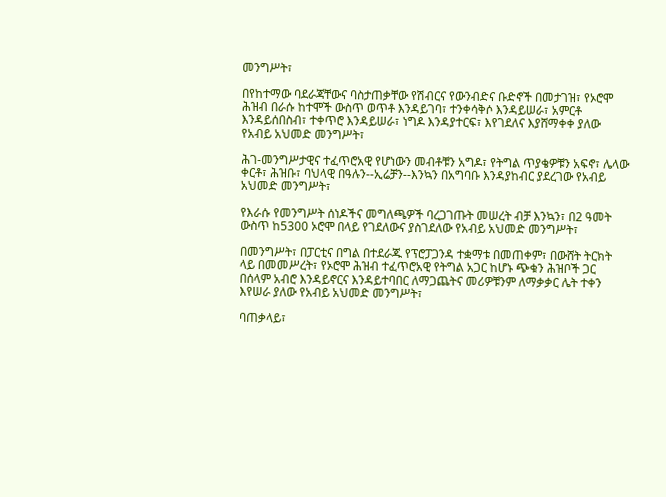መንግሥት፣

በየከተማው ባደራጃቸውና ባስታጠቃቸው የሽብርና የውንብድና ቡድኖች በመታገዝ፣ የኦሮሞ ሕዝብ በራሱ ከተሞች ውስጥ ወጥቶ እንዳይገባ፣ ተንቀሳቅሶ እንዳይሠራ፣ አምርቶ እንዳይሰበስብ፣ ተቀጥሮ እንዳይሠራ፣ ነግዶ እንዳያተርፍ፣ እየገደለና እያሸማቀቀ ያለው የአብይ አህመድ መንግሥት፣

ሕገ-መንግሥታዊና ተፈጥሮአዊ የሆነውን መብቶቹን አግዶ፣ የትግል ጥያቄዎቹን አፍኖ፣ ሌላው ቀርቶ፣ ሕዝቡ፣ ባህላዊ በዓሉን--ኢሬቻን--እንኳን በአግባቡ እንዳያከብር ያደረገው የአብይ አህመድ መንግሥት፣

የእራሱ የመንግሥት ሰነዶችና መግለጫዎች ባረጋገጡት መሠረት ብቻ እንኳን፣ በ2 ዓመት ውስጥ ከ5300 ኦሮሞ በላይ የገደለውና ያስገደለው የአብይ አህመድ መንግሥት፣

በመንግሥት፣ በፓርቲና በግል በተደራጁ የፕሮፓጋንዳ ተቋማቱ በመጠቀም፣ በውሸት ትርክት ላይ በመመሥረት፣ የኦሮሞ ሕዝብ ተፈጥሮአዊ የትግል አጋር ከሆኑ ጭቁን ሕዝቦች ጋር በሰላም አብሮ እንዳይኖርና እንዳይተባበር ለማጋጨትና መሪዎቹንም ለማቃቃር ሌት ተቀን እየሠራ ያለው የአብይ አህመድ መንግሥት፣

ባጠቃላይ፣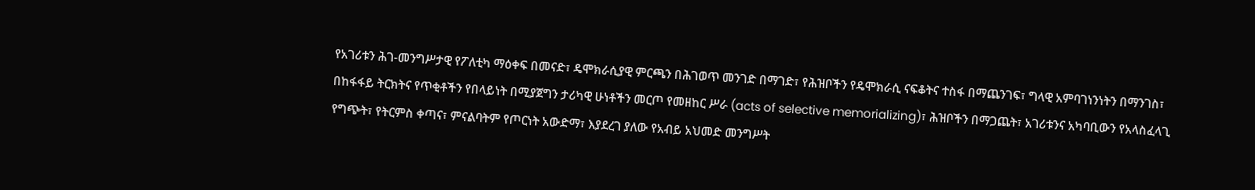የአገሪቱን ሕገ-መንግሥታዊ የፖለቲካ ማዕቀፍ በመናድ፣ ዴሞክራሲያዊ ምርጫን በሕገወጥ መንገድ በማገድ፣ የሕዝቦችን የዴሞክራሲ ናፍቆትና ተስፋ በማጨንገፍ፣ ግላዊ አምባገነንነትን በማንገስ፣ በከፋፋይ ትርክትና የጥቂቶችን የበላይነት በሚያጀግን ታሪካዊ ሁነቶችን መርጦ የመዘከር ሥራ (acts of selective memorializing)፣ ሕዝቦችን በማጋጨት፣ አገሪቱንና አካባቢውን የአላስፈላጊ የግጭት፣ የትርምስ ቀጣና፣ ምናልባትም የጦርነት አውድማ፣ እያደረገ ያለው የአብይ አህመድ መንግሥት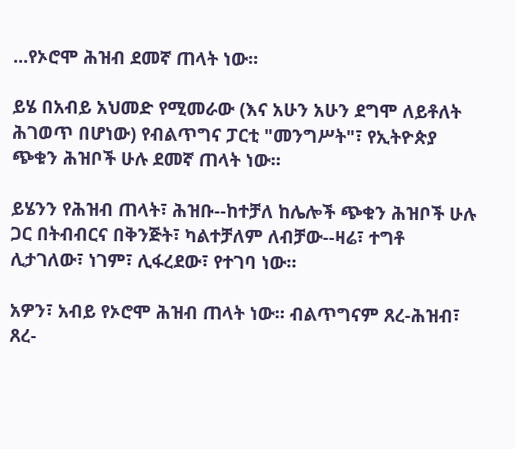...የኦሮሞ ሕዝብ ደመኛ ጠላት ነው።

ይሄ በአብይ አህመድ የሚመራው (እና አሁን አሁን ደግሞ ለይቶለት ሕገወጥ በሆነው) የብልጥግና ፓርቲ "መንግሥት"፣ የኢትዮጵያ ጭቁን ሕዝቦች ሁሉ ደመኛ ጠላት ነው።

ይሄንን የሕዝብ ጠላት፣ ሕዝቡ--ከተቻለ ከሌሎች ጭቁን ሕዝቦች ሁሉ ጋር በትብብርና በቅንጅት፣ ካልተቻለም ለብቻው--ዛሬ፣ ተግቶ ሊታገለው፣ ነገም፣ ሊፋረደው፣ የተገባ ነው።

አዎን፣ አብይ የኦሮሞ ሕዝብ ጠላት ነው። ብልጥግናም ጸረ-ሕዝብ፣ ጸረ-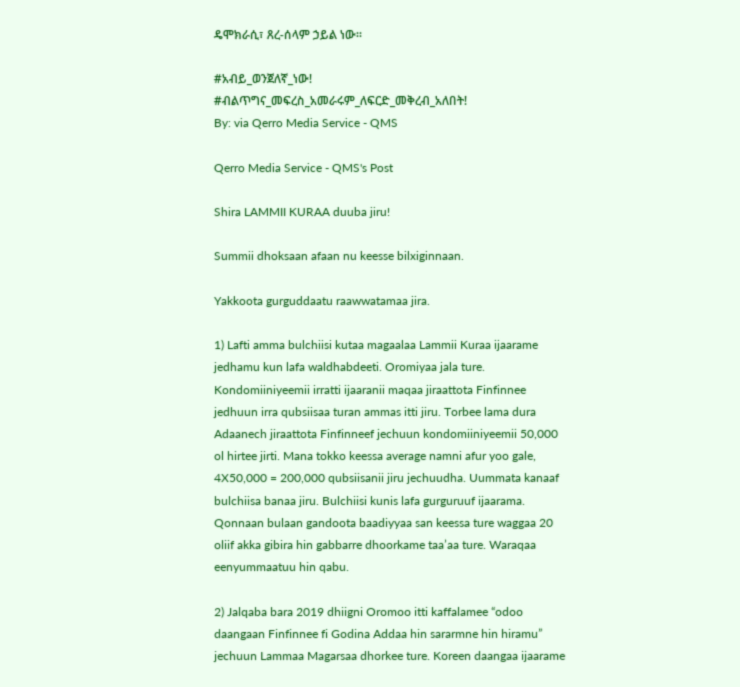ዴሞክራሲ፣ ጸረ-ሰላም ኃይል ነው።

#አብይ_ወንጀለኛ_ነው!
#ብልጥግና_መፍረስ_አመራሩም_ለፍርድ_መቅረብ_አለበት!
By: via Qerro Media Service - QMS

Qerro Media Service - QMS's Post

Shira LAMMII KURAA duuba jiru!

Summii dhoksaan afaan nu keesse bilxiginnaan.

Yakkoota gurguddaatu raawwatamaa jira.

1) Lafti amma bulchiisi kutaa magaalaa Lammii Kuraa ijaarame jedhamu kun lafa waldhabdeeti. Oromiyaa jala ture. Kondomiiniyeemii irratti ijaaranii maqaa jiraattota Finfinnee jedhuun irra qubsiisaa turan ammas itti jiru. Torbee lama dura Adaanech jiraattota Finfinneef jechuun kondomiiniyeemii 50,000 ol hirtee jirti. Mana tokko keessa average namni afur yoo gale, 4X50,000 = 200,000 qubsiisanii jiru jechuudha. Uummata kanaaf bulchiisa banaa jiru. Bulchiisi kunis lafa gurguruuf ijaarama. Qonnaan bulaan gandoota baadiyyaa san keessa ture waggaa 20 oliif akka gibira hin gabbarre dhoorkame taa’aa ture. Waraqaa eenyummaatuu hin qabu.

2) Jalqaba bara 2019 dhiigni Oromoo itti kaffalamee “odoo daangaan Finfinnee fi Godina Addaa hin sararmne hin hiramu” jechuun Lammaa Magarsaa dhorkee ture. Koreen daangaa ijaarame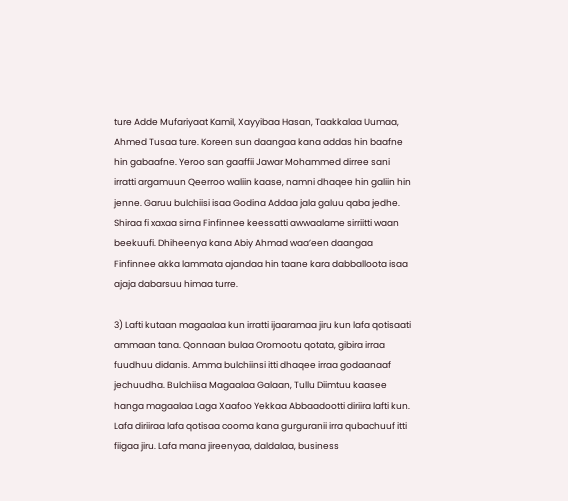ture Adde Mufariyaat Kamil, Xayyibaa Hasan, Taakkalaa Uumaa, Ahmed Tusaa ture. Koreen sun daangaa kana addas hin baafne hin gabaafne. Yeroo san gaaffii Jawar Mohammed dirree sani irratti argamuun Qeerroo waliin kaase, namni dhaqee hin galiin hin jenne. Garuu bulchiisi isaa Godina Addaa jala galuu qaba jedhe. Shiraa fi xaxaa sirna Finfinnee keessatti awwaalame sirriitti waan beekuufi. Dhiheenya kana Abiy Ahmad waa’een daangaa Finfinnee akka lammata ajandaa hin taane kara dabballoota isaa ajaja dabarsuu himaa turre.

3) Lafti kutaan magaalaa kun irratti ijaaramaa jiru kun lafa qotisaati ammaan tana. Qonnaan bulaa Oromootu qotata, gibira irraa fuudhuu didanis. Amma bulchiinsi itti dhaqee irraa godaanaaf jechuudha. Bulchiisa Magaalaa Galaan, Tullu Diimtuu kaasee hanga magaalaa Laga Xaafoo Yekkaa Abbaadootti diriira lafti kun. Lafa diriiraa lafa qotisaa cooma kana gurguranii irra qubachuuf itti fiigaa jiru. Lafa mana jireenyaa, daldalaa, business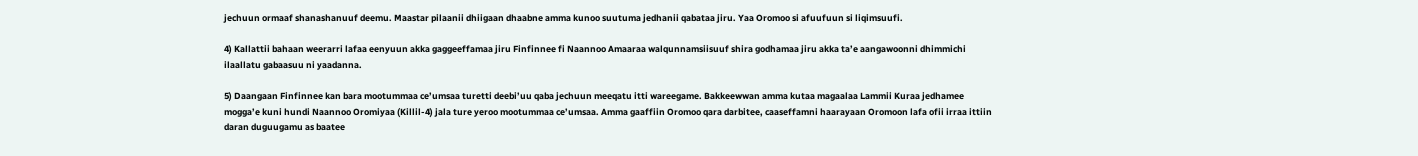jechuun ormaaf shanashanuuf deemu. Maastar pilaanii dhiigaan dhaabne amma kunoo suutuma jedhanii qabataa jiru. Yaa Oromoo si afuufuun si liqimsuufi.

4) Kallattii bahaan weerarri lafaa eenyuun akka gaggeeffamaa jiru Finfinnee fi Naannoo Amaaraa walqunnamsiisuuf shira godhamaa jiru akka ta’e aangawoonni dhimmichi ilaallatu gabaasuu ni yaadanna.

5) Daangaan Finfinnee kan bara mootummaa ce’umsaa turetti deebi’uu qaba jechuun meeqatu itti wareegame. Bakkeewwan amma kutaa magaalaa Lammii Kuraa jedhamee mogga’e kuni hundi Naannoo Oromiyaa (Killil-4) jala ture yeroo mootummaa ce’umsaa. Amma gaaffiin Oromoo qara darbitee, caaseffamni haarayaan Oromoon lafa ofii irraa ittiin daran duguugamu as baatee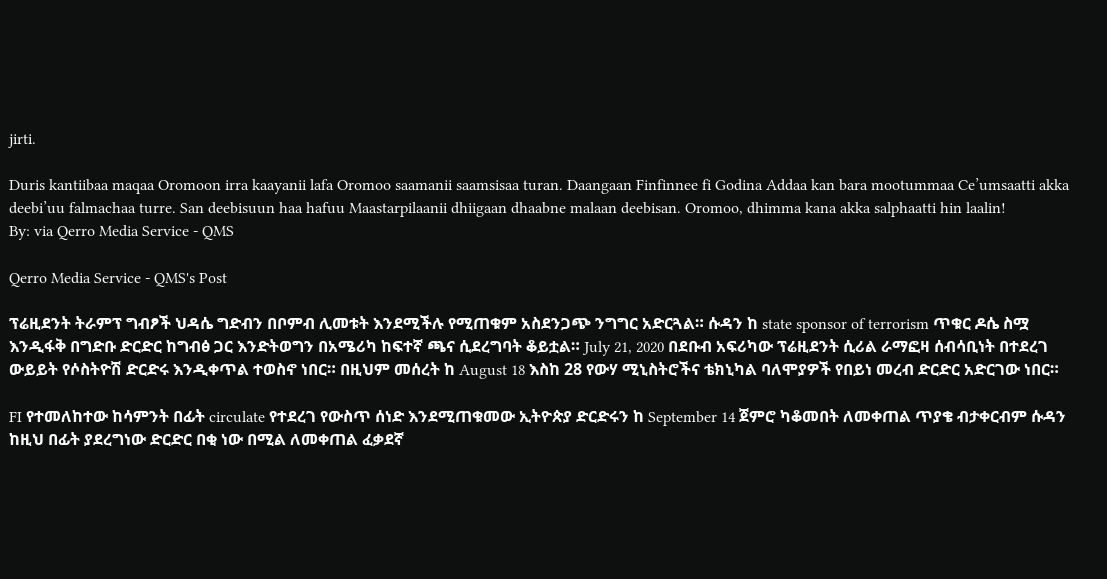jirti.

Duris kantiibaa maqaa Oromoon irra kaayanii lafa Oromoo saamanii saamsisaa turan. Daangaan Finfinnee fi Godina Addaa kan bara mootummaa Ce’umsaatti akka deebi’uu falmachaa turre. San deebisuun haa hafuu Maastarpilaanii dhiigaan dhaabne malaan deebisan. Oromoo, dhimma kana akka salphaatti hin laalin!
By: via Qerro Media Service - QMS

Qerro Media Service - QMS's Post

ፕሬዚደንት ትራምፕ ግብፆች ህዳሴ ግድብን በቦምብ ሊመቱት እንደሚችሉ የሚጠቁም አስደንጋጭ ንግግር አድርጓል። ሱዳን ከ state sponsor of terrorism ጥቁር ዶሴ ስሟ እንዲፋቅ በግድቡ ድርድር ከግብፅ ጋር እንድትወግን በአሜሪካ ከፍተኛ ጫና ሲደረግባት ቆይቷል። July 21, 2020 በደቡብ አፍሪካው ፕሬዚደንት ሲሪል ራማፎዛ ሰብሳቢነት በተደረገ ውይይት የሶስትዮሽ ድርድሩ እንዲቀጥል ተወስኖ ነበር። በዚህም መሰረት ከ August 18 እስከ 28 የውሃ ሚኒስትሮችና ቴክኒካል ባለሞያዎች የበይነ መረብ ድርድር አድርገው ነበር።

FI የተመለከተው ከሳምንት በፊት circulate የተደረገ የውስጥ ሰነድ እንደሚጠቁመው ኢትዮጵያ ድርድሩን ከ September 14 ጀምሮ ካቆመበት ለመቀጠል ጥያቄ ብታቀርብም ሱዳን ከዚህ በፊት ያደረግነው ድርድር በቂ ነው በሚል ለመቀጠል ፈቃደኛ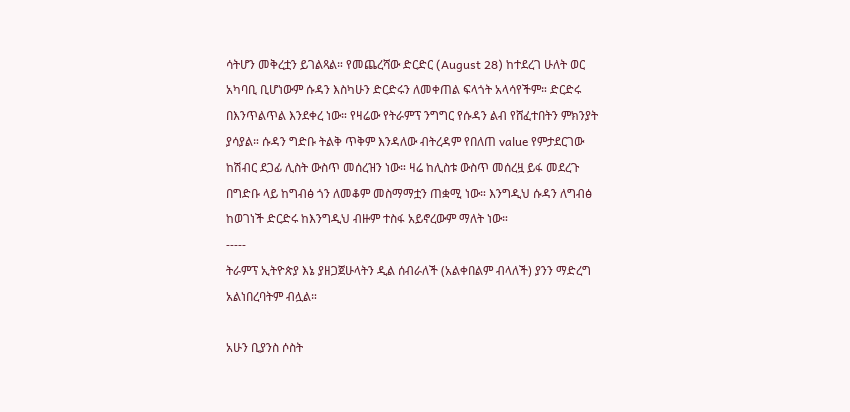ሳትሆን መቅረቷን ይገልጻል። የመጨረሻው ድርድር (August 28) ከተደረገ ሁለት ወር አካባቢ ቢሆነውም ሱዳን እስካሁን ድርድሩን ለመቀጠል ፍላጎት አላሳየችም። ድርድሩ በእንጥልጥል እንደቀረ ነው። የዛሬው የትራምፕ ንግግር የሱዳን ልብ የሸፈተበትን ምክንያት ያሳያል። ሱዳን ግድቡ ትልቅ ጥቅም እንዳለው ብትረዳም የበለጠ value የምታደርገው ከሽብር ደጋፊ ሊስት ውስጥ መሰረዝን ነው። ዛሬ ከሊስቱ ውስጥ መሰረዟ ይፋ መደረጉ በግድቡ ላይ ከግብፅ ጎን ለመቆም መስማማቷን ጠቋሚ ነው። እንግዲህ ሱዳን ለግብፅ ከወገነች ድርድሩ ከእንግዲህ ብዙም ተስፋ አይኖረውም ማለት ነው።
-----
ትራምፕ ኢትዮጵያ እኔ ያዘጋጀሁላትን ዲል ሰብራለች (አልቀበልም ብላለች) ያንን ማድረግ አልነበረባትም ብሏል።

አሁን ቢያንስ ሶስት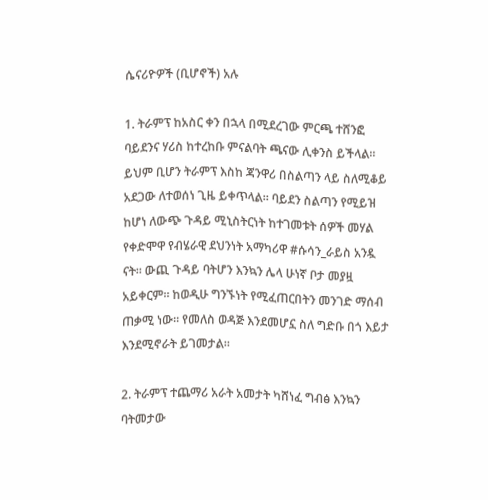ሴናሪዮዎች (ቢሆኖች) አሉ

1. ትራምፕ ከአስር ቀን በኋላ በሚደረገው ምርጫ ተሸንፎ ባይደንና ሃሪስ ከተረከቡ ምናልባት ጫናው ሊቀንስ ይችላል። ይህም ቢሆን ትራምፕ እስከ ጃንዋሪ በስልጣን ላይ ስለሚቆይ አደጋው ለተወሰነ ጊዜ ይቀጥላል። ባይደን ስልጣን የሚይዝ ከሆነ ለውጭ ጉዳይ ሚኒስትርነት ከተገመቱት ሰዎች መሃል የቀድሞዋ የብሄራዊ ደህንነት አማካሪዋ #ሱሳን_ራይስ አንዷ ናት። ውጪ ጉዳይ ባትሆን እንኳን ሌላ ሁነኛ ቦታ መያዟ አይቀርም። ከወዲሁ ግንኙነት የሚፈጠርበትን መንገድ ማሰብ ጠቃሚ ነው። የመለስ ወዳጅ እንደመሆኗ ስለ ግድቡ በጎ እይታ እንደሚኖራት ይገመታል።

2. ትራምፕ ተጨማሪ አራት አመታት ካሸነፈ ግብፅ እንኳን ባትመታው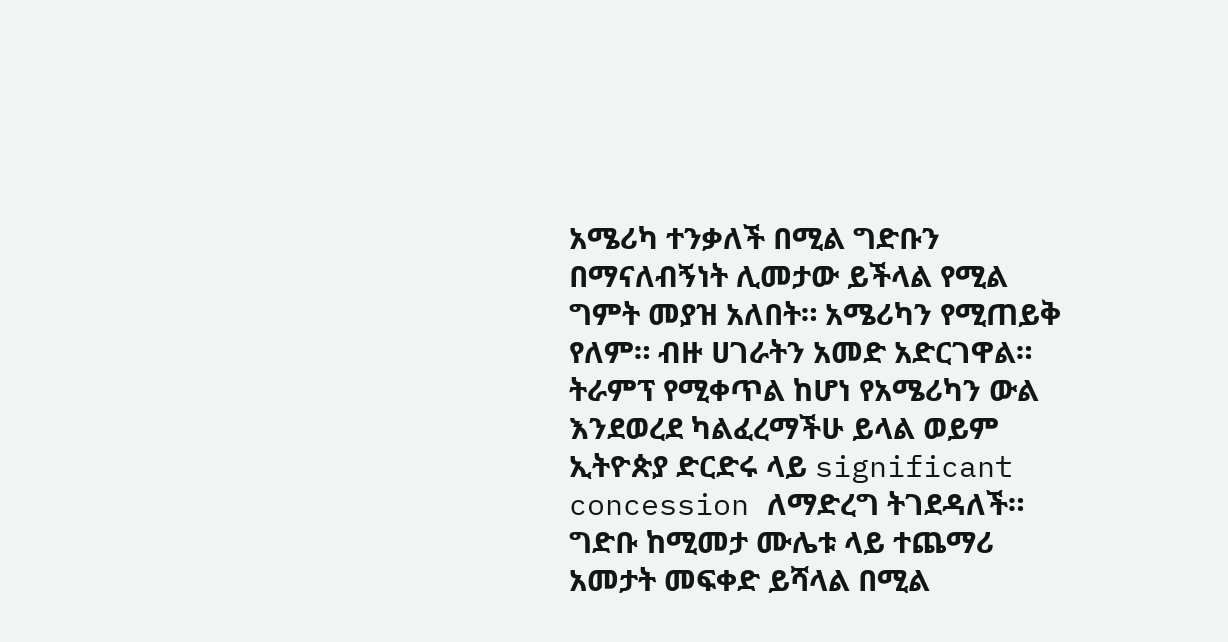አሜሪካ ተንቃለች በሚል ግድቡን በማናለብኝነት ሊመታው ይችላል የሚል ግምት መያዝ አለበት። አሜሪካን የሚጠይቅ የለም። ብዙ ሀገራትን አመድ አድርገዋል። ትራምፕ የሚቀጥል ከሆነ የአሜሪካን ውል እንደወረደ ካልፈረማችሁ ይላል ወይም ኢትዮጵያ ድርድሩ ላይ significant concession ለማድረግ ትገደዳለች። ግድቡ ከሚመታ ሙሌቱ ላይ ተጨማሪ አመታት መፍቀድ ይሻላል በሚል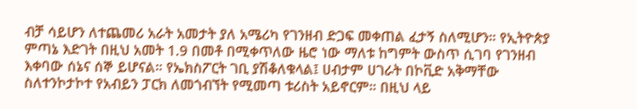ብቻ ሳይሆን ለተጨመሪ አራት አመታት ያለ አሜሪካ የገንዘብ ድጋፍ መቀጠል ፈታኝ ስለሚሆን። የኢትዮጵያ ምጣኔ እድገት በዚህ አመት 1.9 በመቶ በሚቀጥለው ዜሮ ነው ማለቱ ከግምት ውስጥ ሲገባ የገንዘብ እቀባው ሰኔና ሰኞ ይሆናል። የኤክስፖርት ገቢ ያሽቆለቁላል፤ ሀብታም ሀገራት በኮቪድ አቅማቸው ስለተንኮታኮተ የአብይን ፓርክ ለመጎብኘት የሚመጣ ቱሪስት አይኖርም። በዚህ ላይ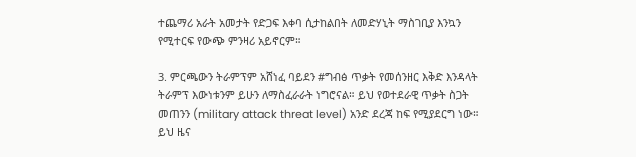ተጨማሪ አራት አመታት የድጋፍ እቀባ ሲታከልበት ለመድሃኒት ማስገቢያ እንኳን የሚተርፍ የውጭ ምንዛሪ አይኖርም።

3. ምርጫውን ትራምፕም አሸነፈ ባይደን #ግብፅ ጥቃት የመሰንዘር እቅድ እንዳላት ትራምፕ እውነቱንም ይሁን ለማስፈራራት ነግሮናል። ይህ የወተደራዊ ጥቃት ስጋት መጠንን (military attack threat level) አንድ ደረጃ ከፍ የሚያደርግ ነው። ይህ ዜና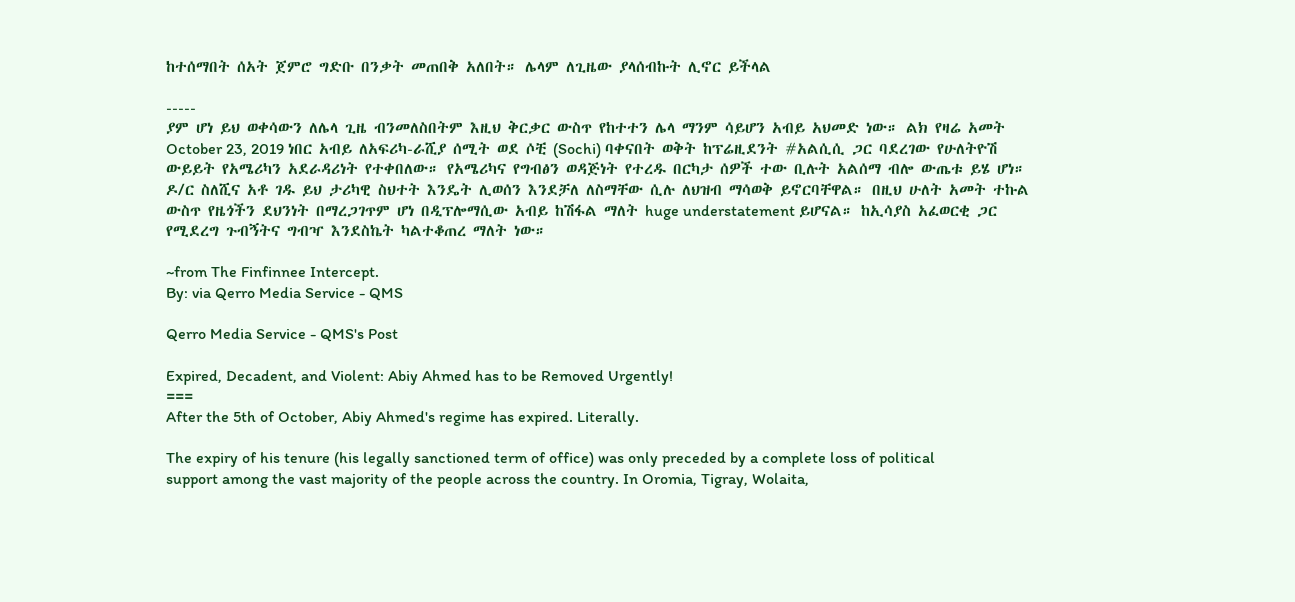ከተሰማበት ሰአት ጀምሮ ግድቡ በንቃት መጠበቅ አለበት። ሌላም ለጊዜው ያላሰብኩት ሊኖር ይችላል

-----
ያም ሆነ ይህ ወቀሳውን ለሌላ ጊዜ ብንመለስበትም እዚህ ቅርቃር ውስጥ የከተተን ሌላ ማንም ሳይሆን አብይ አህመድ ነው። ልክ የዛሬ አመት October 23, 2019 ነበር አብይ ለአፍሪካ-ራሺያ ሰሚት ወደ ሶቺ (Sochi) ባቀናበት ወቅት ከፕሬዚደንት #አልሲሲ ጋር ባደረገው የሁለትዮሽ ውይይት የአሜሪካን አደራዳሪነት የተቀበለው። የአሜሪካና የግብፅን ወዳጅነት የተረዱ በርካታ ሰዎች ተው ቢሉት አልሰማ ብሎ ውጤቱ ይሄ ሆነ። ዶ/ር ስለሺና አቶ ገዱ ይህ ታሪካዊ ስህተት እንዴት ሊወሰን እንደቻለ ለስማቸው ሲሉ ለህዝብ ማሳወቅ ይኖርባቸዋል። በዚህ ሁለት አመት ተኩል ውስጥ የዜጎችን ደህንነት በማረጋገጥም ሆነ በዲፕሎማሲው አብይ ከሽፋል ማለት huge understatement ይሆናል። ከኢሳያስ አፈወርቂ ጋር የሚደረግ ጉብኝትና ግብዣ እንደስኬት ካልተቆጠረ ማለት ነው።

~from The Finfinnee Intercept.
By: via Qerro Media Service - QMS

Qerro Media Service - QMS's Post

Expired, Decadent, and Violent: Abiy Ahmed has to be Removed Urgently!
===
After the 5th of October, Abiy Ahmed's regime has expired. Literally.

The expiry of his tenure (his legally sanctioned term of office) was only preceded by a complete loss of political support among the vast majority of the people across the country. In Oromia, Tigray, Wolaita,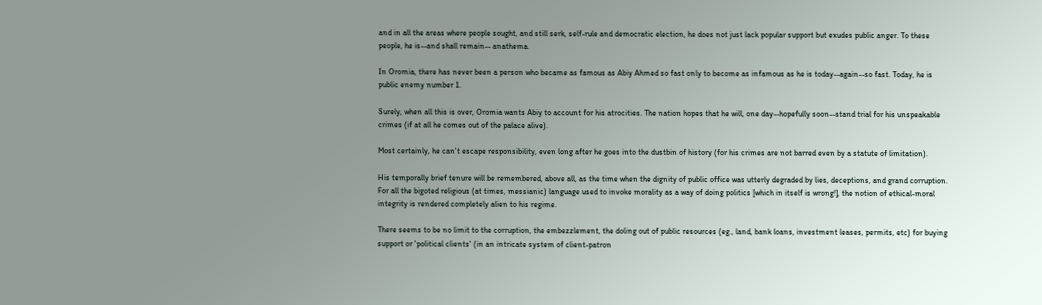and in all the areas where people sought, and still serk, self-rule and democratic election, he does not just lack popular support but exudes public anger. To these people, he is--and shall remain-- anathema.

In Oromia, there has never been a person who became as famous as Abiy Ahmed so fast only to become as infamous as he is today--again--so fast. Today, he is public enemy number 1.

Surely, when all this is over, Oromia wants Abiy to account for his atrocities. The nation hopes that he will, one day--hopefully soon--stand trial for his unspeakable crimes (if at all he comes out of the palace alive).

Most certainly, he can't escape responsibility, even long after he goes into the dustbin of history (for his crimes are not barred even by a statute of limitation).

His temporally brief tenure will be remembered, above all, as the time when the dignity of public office was utterly degraded by lies, deceptions, and grand corruption. For all the bigoted religious (at times, messianic) language used to invoke morality as a way of doing politics [which in itself is wrong!], the notion of ethical-moral integrity is rendered completely alien to his regime.

There seems to be no limit to the corruption, the embezzlement, the doling out of public resources (eg., land, bank loans, investment leases, permits, etc) for buying support or 'political clients' (in an intricate system of client-patron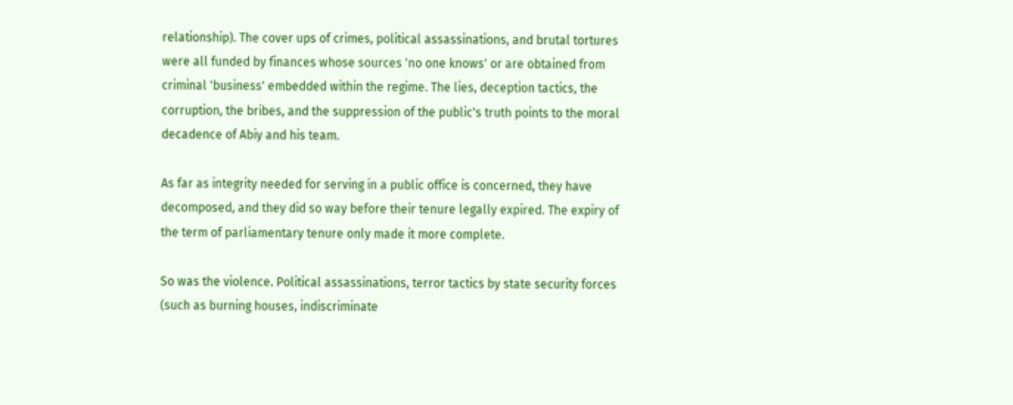relationship). The cover ups of crimes, political assassinations, and brutal tortures were all funded by finances whose sources 'no one knows' or are obtained from criminal 'business' embedded within the regime. The lies, deception tactics, the corruption, the bribes, and the suppression of the public's truth points to the moral decadence of Abiy and his team.

As far as integrity needed for serving in a public office is concerned, they have decomposed, and they did so way before their tenure legally expired. The expiry of the term of parliamentary tenure only made it more complete.

So was the violence. Political assassinations, terror tactics by state security forces (such as burning houses, indiscriminate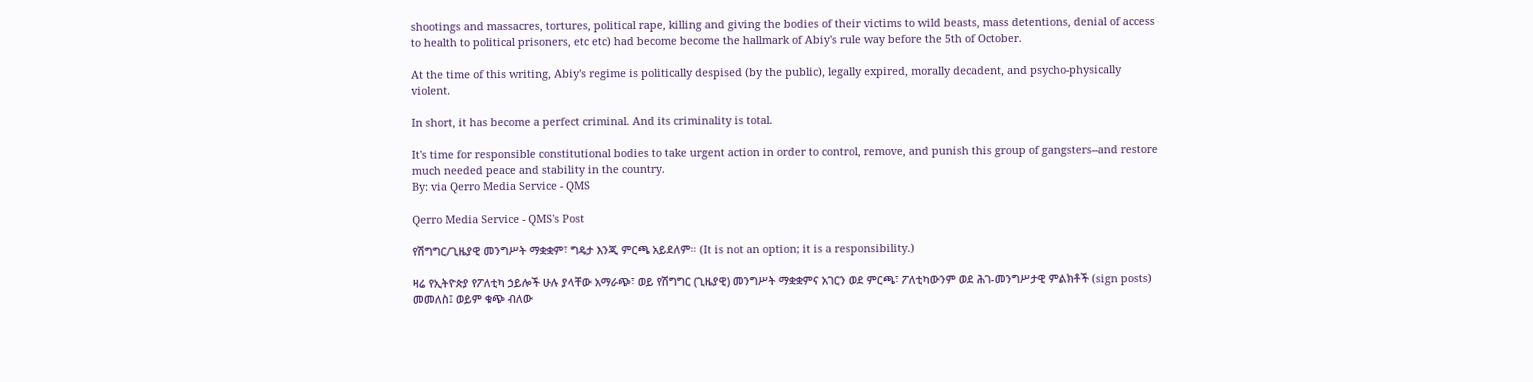shootings and massacres, tortures, political rape, killing and giving the bodies of their victims to wild beasts, mass detentions, denial of access to health to political prisoners, etc etc) had become become the hallmark of Abiy's rule way before the 5th of October.

At the time of this writing, Abiy's regime is politically despised (by the public), legally expired, morally decadent, and psycho-physically violent.

In short, it has become a perfect criminal. And its criminality is total.

It's time for responsible constitutional bodies to take urgent action in order to control, remove, and punish this group of gangsters--and restore much needed peace and stability in the country.
By: via Qerro Media Service - QMS

Qerro Media Service - QMS's Post

የሽግግር/ጊዜያዊ መንግሥት ማቋቋም፣ ግዴታ እንጂ ምርጫ አይደለም። (It is not an option; it is a responsibility.)

ዛሬ የኢትዮጵያ የፖለቲካ ኃይሎች ሁሉ ያላቸው አማራጭ፣ ወይ የሽግግር (ጊዜያዊ) መንግሥት ማቋቋምና አገርን ወደ ምርጫ፣ ፖለቲካውንም ወደ ሕገ-መንግሥታዊ ምልክቶች (sign posts) መመለስ፤ ወይም ቁጭ ብለው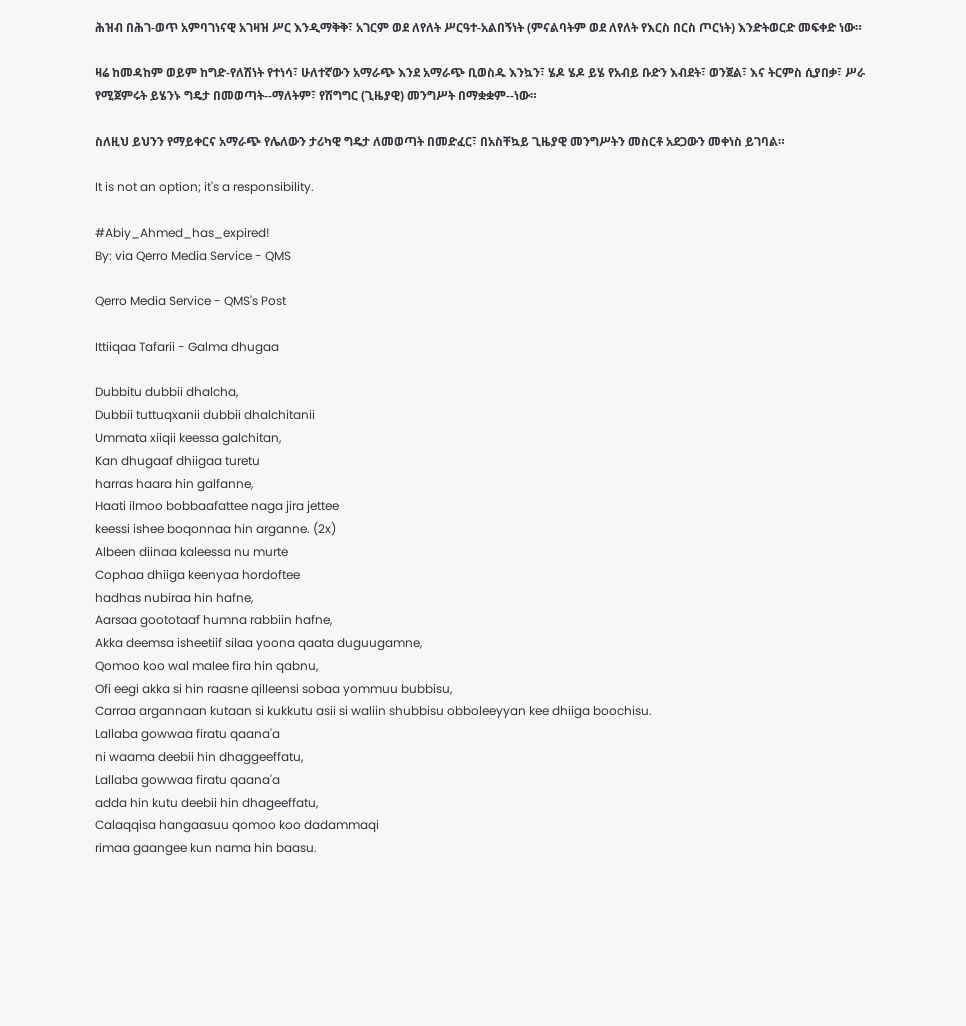ሕዝብ በሕገ-ወጥ አምባገነናዊ አገዛዝ ሥር እንዲማቅቅ፣ አገርም ወደ ለየለት ሥርዓተ-አልበኝነት (ምናልባትም ወደ ለየለት የእርስ በርስ ጦርነት) እንድትወርድ መፍቀድ ነው።

ዛሬ ከመዳከም ወይም ከግድ-የለሽነት የተነሳ፣ ሁለተኛውን አማራጭ እንደ አማራጭ ቢወስዱ እንኳን፣ ሄዶ ሄዶ ይሄ የአብይ ቡድን እብደት፣ ወንጀል፣ እና ትርምስ ሲያበቃ፣ ሥራ የሚጀምሩት ይሄንኑ ግዴታ በመወጣት--ማለትም፣ የሽግግር (ጊዜያዊ) መንግሥት በማቋቋም--ነው።

ስለዚህ ይህንን የማይቀርና አማራጭ የሌለውን ታሪካዊ ግዴታ ለመወጣት በመድፈር፣ በአስቸኳይ ጊዜያዊ መንግሥትን መስርቶ አደጋውን መቀነስ ይገባል።

It is not an option; it's a responsibility.

#Abiy_Ahmed_has_expired!
By: via Qerro Media Service - QMS

Qerro Media Service - QMS's Post

Ittiiqaa Tafarii - Galma dhugaa

Dubbitu dubbii dhalcha,
Dubbii tuttuqxanii dubbii dhalchitanii
Ummata xiiqii keessa galchitan,
Kan dhugaaf dhiigaa turetu
harras haara hin galfanne,
Haati ilmoo bobbaafattee naga jira jettee
keessi ishee boqonnaa hin arganne. (2x)
Albeen diinaa kaleessa nu murte
Cophaa dhiiga keenyaa hordoftee
hadhas nubiraa hin hafne,
Aarsaa goototaaf humna rabbiin hafne,
Akka deemsa isheetiif silaa yoona qaata duguugamne,
Qomoo koo wal malee fira hin qabnu,
Ofi eegi akka si hin raasne qilleensi sobaa yommuu bubbisu,
Carraa argannaan kutaan si kukkutu asii si waliin shubbisu obboleeyyan kee dhiiga boochisu.
Lallaba gowwaa firatu qaana'a
ni waama deebii hin dhaggeeffatu,
Lallaba gowwaa firatu qaana'a
adda hin kutu deebii hin dhageeffatu,
Calaqqisa hangaasuu qomoo koo dadammaqi
rimaa gaangee kun nama hin baasu.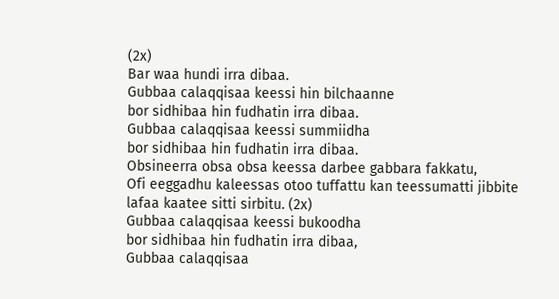(2x)
Bar waa hundi irra dibaa.
Gubbaa calaqqisaa keessi hin bilchaanne
bor sidhibaa hin fudhatin irra dibaa.
Gubbaa calaqqisaa keessi summiidha
bor sidhibaa hin fudhatin irra dibaa.
Obsineerra obsa obsa keessa darbee gabbara fakkatu,
Ofi eeggadhu kaleessas otoo tuffattu kan teessumatti jibbite lafaa kaatee sitti sirbitu. (2x)
Gubbaa calaqqisaa keessi bukoodha
bor sidhibaa hin fudhatin irra dibaa,
Gubbaa calaqqisaa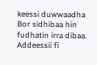keessi duwwaadha
Bor sidhibaa hin fudhatin irra dibaa.
Addeessii fi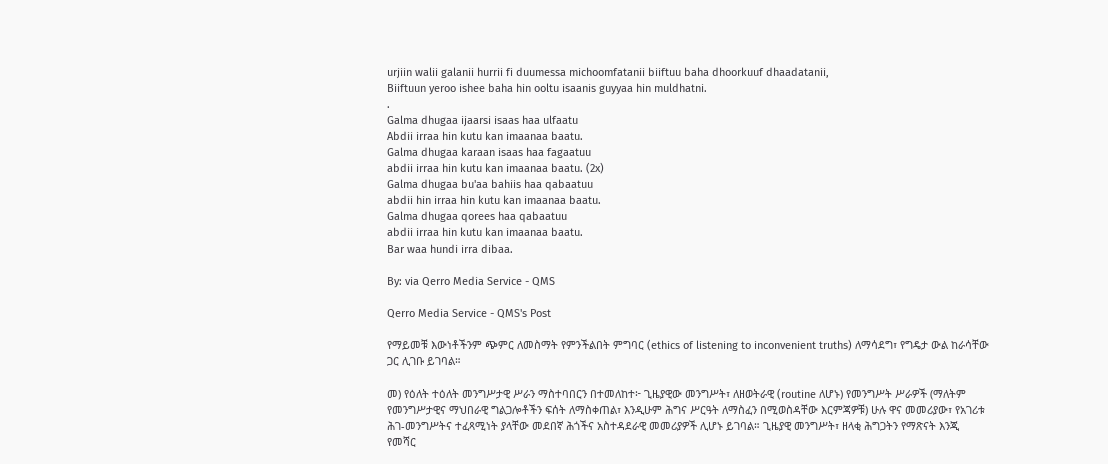urjiin walii galanii hurrii fi duumessa michoomfatanii biiftuu baha dhoorkuuf dhaadatanii,
Biiftuun yeroo ishee baha hin ooltu isaanis guyyaa hin muldhatni.
.
Galma dhugaa ijaarsi isaas haa ulfaatu
Abdii irraa hin kutu kan imaanaa baatu.
Galma dhugaa karaan isaas haa fagaatuu
abdii irraa hin kutu kan imaanaa baatu. (2x)
Galma dhugaa bu'aa bahiis haa qabaatuu
abdii hin irraa hin kutu kan imaanaa baatu.
Galma dhugaa qorees haa qabaatuu
abdii irraa hin kutu kan imaanaa baatu.
Bar waa hundi irra dibaa.

By: via Qerro Media Service - QMS

Qerro Media Service - QMS's Post

የማይመቹ እውነቶችንም ጭምር ለመስማት የምንችልበት ምግባር (ethics of listening to inconvenient truths) ለማሳደግ፣ የግዴታ ውል ከራሳቸው ጋር ሊገቡ ይገባል።

መ) የዕለት ተዕለት መንግሥታዊ ሥራን ማስተባበርን በተመለከተ፦ ጊዜያዊው መንግሥት፣ ለዘወትራዊ (routine ለሆኑ) የመንግሥት ሥራዎች (ማለትም የመንግሥታዊና ማህበራዊ ግልጋሎቶችን ፍሰት ለማስቀጠል፣ እንዲሁም ሕግና ሥርዓት ለማስፈን በሚወስዳቸው እርምጃዎቹ) ሁሉ ዋና መመሪያው፣ የአገሪቱ ሕገ-መንግሥትና ተፈጻሚነት ያላቸው መደበኛ ሕጎችና አስተዳደራዊ መመሪያዎች ሊሆኑ ይገባል። ጊዜያዊ መንግሥት፣ ዘላቂ ሕግጋትን የማጽናት እንጂ የመሻር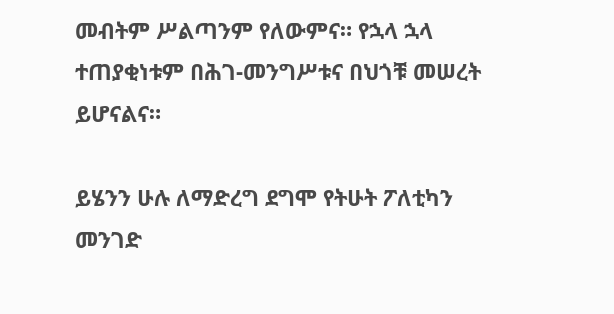መብትም ሥልጣንም የለውምና። የኋላ ኋላ ተጠያቂነቱም በሕገ-መንግሥቱና በህጎቹ መሠረት ይሆናልና።

ይሄንን ሁሉ ለማድረግ ደግሞ የትሁት ፖለቲካን መንገድ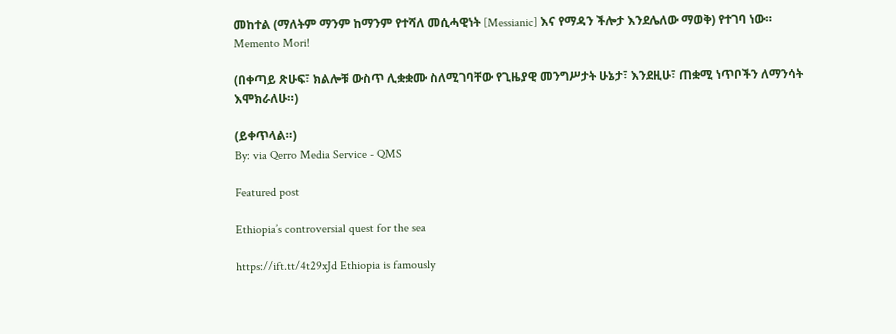መከተል (ማለትም ማንም ከማንም የተሻለ መሲሓዊነት [Messianic] እና የማዳን ችሎታ እንደሌለው ማወቅ) የተገባ ነው። Memento Mori!

(በቀጣይ ጽሁፍ፣ ክልሎቹ ውስጥ ሊቋቋሙ ስለሚገባቸው የጊዜያዊ መንግሥታት ሁኔታ፣ እንደዚሁ፣ ጠቋሚ ነጥቦችን ለማንሳት እሞክራለሁ።)

(ይቀጥላል።)
By: via Qerro Media Service - QMS

Featured post

Ethiopia’s controversial quest for the sea

https://ift.tt/4t29xJd Ethiopia is famously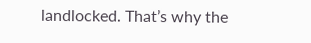landlocked. That’s why the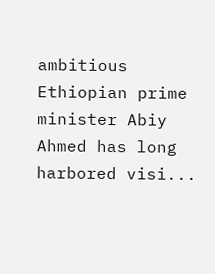ambitious Ethiopian prime minister Abiy Ahmed has long harbored visi...